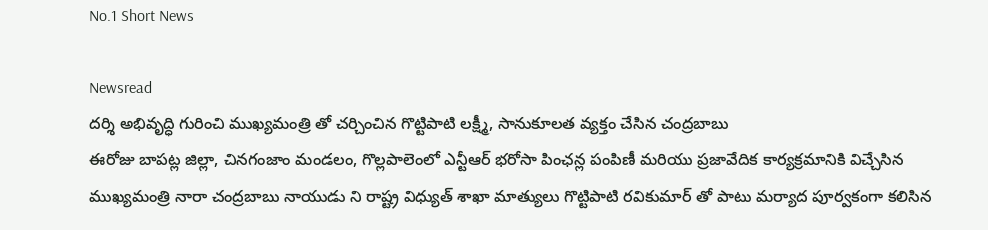No.1 Short News

Newsread
దర్శి అభివృద్ధి గురించి ముఖ్యమంత్రి తో చర్చించిన గొట్టిపాటి లక్ష్మీ, సానుకూలత వ్యక్తం చేసిన చంద్రబాబు
ఈరోజు బాపట్ల జిల్లా, చినగంజాం మండలం, గొల్లపాలెంలో ఎన్టీఆర్ భరోసా పింఛన్ల పంపిణీ మరియు ప్రజావేదిక కార్యక్రమానికి విచ్చేసిన ముఖ్యమంత్రి నారా చంద్రబాబు నాయుడు ని రాష్ట్ర విధ్యుత్ శాఖా మాత్యులు గొట్టిపాటి రవికుమార్ తో పాటు మర్యాద పూర్వకంగా కలిసిన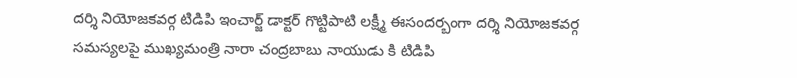దర్శి నియోజకవర్గ టిడిపి ఇంచార్జ్ డాక్టర్ గొట్టిపాటి లక్ష్మీ ఈసందర్బంగా దర్శి నియోజకవర్గ సమస్యలపై ముఖ్యమంత్రి నారా చంద్రబాబు నాయుడు కి టిడిపి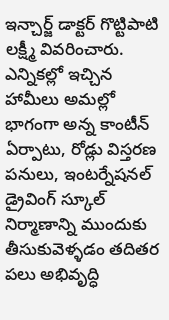ఇన్చార్జ్ డాక్టర్ గొట్టిపాటి లక్ష్మీ వివరించారు. ఎన్నికల్లో ఇచ్చిన హామీలు అమల్లో భాగంగా అన్న కాంటీన్ ఏర్పాటు, రోడ్లు విస్తరణ పనులు, ఇంటర్నేషనల్ డ్రైవింగ్ స్కూల్ నిర్మాణాన్ని ముందుకు తీసుకువెళ్ళడం తదితర పలు అభివృద్ధి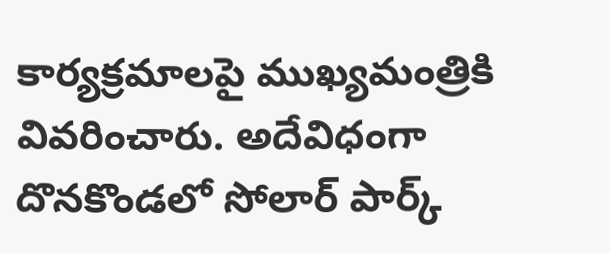కార్యక్రమాలపై ముఖ్యమంత్రికి వివరించారు. అదేవిధంగా దొనకొండలో సోలార్ పార్క్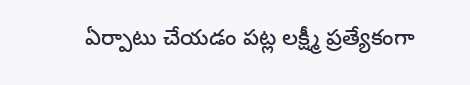ఏర్పాటు చేయడం పట్ల లక్ష్మీ ప్రత్యేకంగా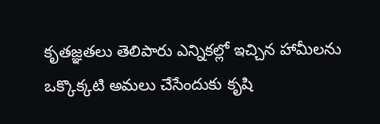కృతజ్ఞతలు తెలిపారు ఎన్నికల్లో ఇచ్చిన హామీలను ఒక్కొక్కటి అమలు చేసేందుకు కృషి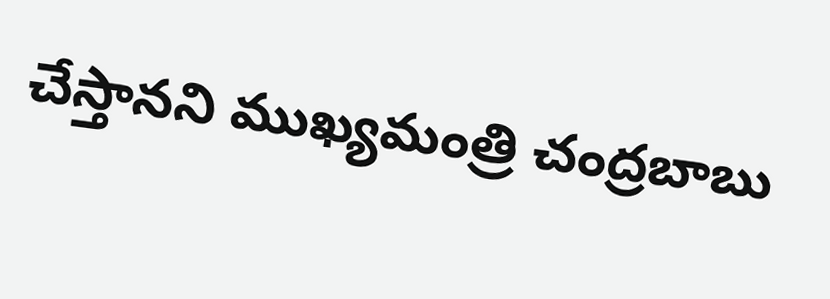చేస్తానని ముఖ్యమంత్రి చంద్రబాబు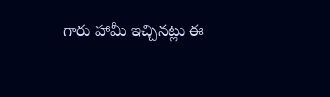గారు హామీ ఇచ్చినట్లు ఈ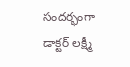సందర్భంగా డాక్టర్ లక్ష్మీ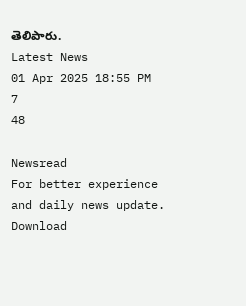తెలిపారు.
Latest News
01 Apr 2025 18:55 PM
7
48

Newsread
For better experience and daily news update.
Download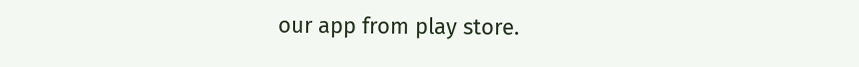our app from play store.